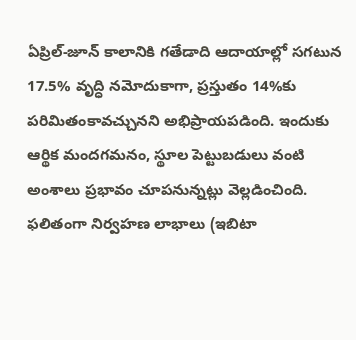ఏప్రిల్-జూన్ కాలానికి గతేడాది ఆదాయాల్లో సగటున 17.5% వృద్ధి నమోదుకాగా, ప్రస్తుతం 14%కు పరిమితంకావచ్చునని అభిప్రాయపడింది. ఇందుకు ఆర్థిక మందగమనం, స్థూల పెట్టుబడులు వంటి అంశాలు ప్రభావం చూపనున్నట్లు వెల్లడించింది. ఫలితంగా నిర్వహణ లాభాలు (ఇబిటా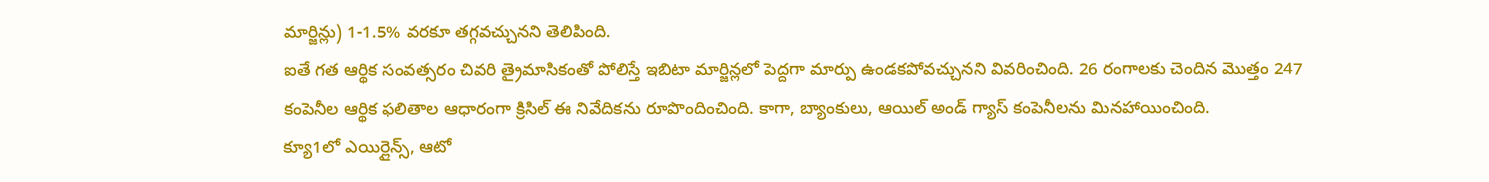మార్జిన్లు) 1-1.5% వరకూ తగ్గవచ్చునని తెలిపింది.
ఐతే గత ఆర్థిక సంవత్సరం చివరి త్రైమాసికంతో పోలిస్తే ఇబిటా మార్జిన్లలో పెద్దగా మార్పు ఉండకపోవచ్చునని వివరించింది. 26 రంగాలకు చెందిన మొత్తం 247 కంపెనీల ఆర్థిక ఫలితాల ఆధారంగా క్రిసిల్ ఈ నివేదికను రూపొందించింది. కాగా, బ్యాంకులు, ఆయిల్ అండ్ గ్యాస్ కంపెనీలను మినహాయించింది.
క్యూ1లో ఎయిర్లైన్స్, ఆటో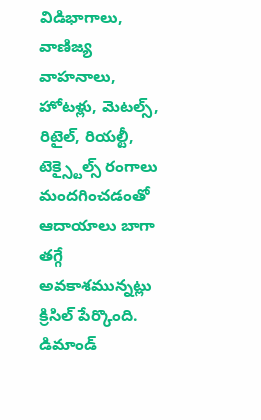విడిభాగాలు, వాణిజ్య వాహనాలు, హోటళ్లు, మెటల్స్, రిటైల్, రియల్టీ, టెక్స్టైల్స్ రంగాలు మందగించడంతో ఆదాయాలు బాగా తగ్గే అవకాశమున్నట్లు క్రిసిల్ పేర్కొంది. డిమాండ్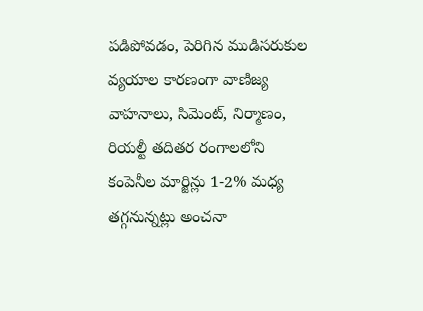పడిపోవడం, పెరిగిన ముడిసరుకుల వ్యయాల కారణంగా వాణిజ్య వాహనాలు, సిమెంట్, నిర్మాణం, రియల్టీ తదితర రంగాలలోని కంపెనీల మార్జిన్లు 1-2% మధ్య తగ్గనున్నట్లు అంచనా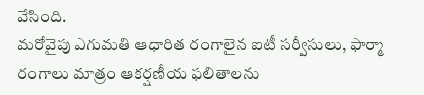వేసింది.
మరోవైపు ఎగుమతి ఆధారిత రంగాలైన ఐటీ సర్వీసులు, ఫార్మా రంగాలు మాత్రం ఆకర్షణీయ ఫలితాలను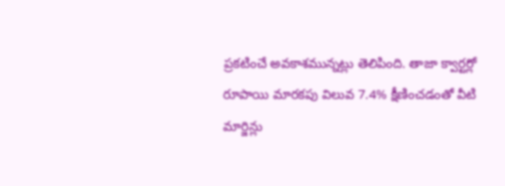ప్రకటించే అవకాశమున్నట్లు తెలిపింది. తాజా క్వార్టర్లో రూపాయి మారకపు విలువ 7.4% క్షీణించడంతో వీటి మార్జిన్లు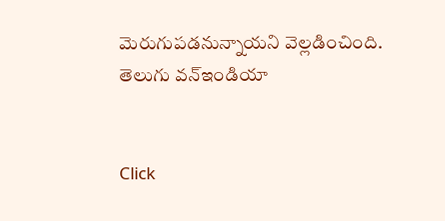మెరుగుపడనున్నాయని వెల్లడించింది.
తెలుగు వన్ఇండియా


Click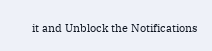it and Unblock the Notifications